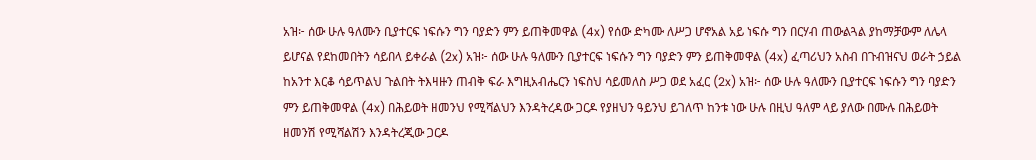አዝ፦ ሰው ሁሉ ዓለሙን ቢያተርፍ ነፍሱን ግን ባያድን ምን ይጠቅመዋል (4x) የሰው ድካሙ ለሥጋ ሆኖአል አይ ነፍሱ ግን በርሃብ ጠውልጓል ያከማቻውም ለሌላ ይሆናል የደከመበትን ሳይበላ ይቀራል (2x) አዝ፦ ሰው ሁሉ ዓለሙን ቢያተርፍ ነፍሱን ግን ባያድን ምን ይጠቅመዋል (4x) ፈጣሪህን አስብ በጉብዝናህ ወራት ኃይል ከአንተ እርቆ ሳይጥልህ ጉልበት ትእዛዙን ጠብቅ ፍራ እግዚአብሔርን ነፍስህ ሳይመለስ ሥጋ ወደ አፈር (2x) አዝ፦ ሰው ሁሉ ዓለሙን ቢያተርፍ ነፍሱን ግን ባያድን ምን ይጠቅመዋል (4x) በሕይወት ዘመንህ የሚሻልህን እንዳትረዳው ጋርዶ የያዘህን ዓይንህ ይገለጥ ከንቱ ነው ሁሉ በዚህ ዓለም ላይ ያለው በሙሉ በሕይወት ዘመንሽ የሚሻልሽን እንዳትረጂው ጋርዶ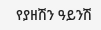የያዘሽን ዓይንሽ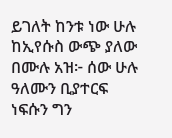ይገለት ከንቱ ነው ሁሉ ከኢየሱስ ውጭ ያለው በሙሉ አዝ፦ ሰው ሁሉ ዓለሙን ቢያተርፍ ነፍሱን ግን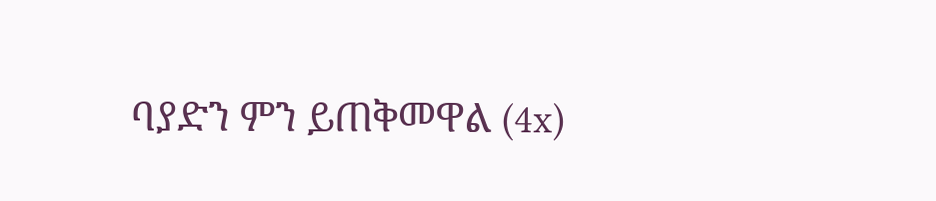ባያድን ምን ይጠቅመዋል (4x)